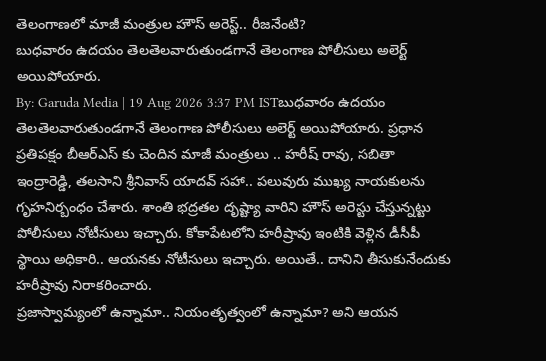తెలంగాణలో మాజీ మంత్రుల హౌస్ అరెస్ట్.. రీజనేంటి?
బుధవారం ఉదయం తెలతెలవారుతుండగానే తెలంగాణ పోలీసులు అలెర్ట్ అయిపోయారు.
By: Garuda Media | 19 Aug 2026 3:37 PM ISTబుధవారం ఉదయం తెలతెలవారుతుండగానే తెలంగాణ పోలీసులు అలెర్ట్ అయిపోయారు. ప్రధాన ప్రతిపక్షం బీఆర్ఎస్ కు చెందిన మాజీ మంత్రులు .. హరీష్ రావు, సబితా ఇంద్రారెడ్డి, తలసాని శ్రీనివాస్ యాదవ్ సహా.. పలువురు ముఖ్య నాయకులను గృహనిర్బంధం చేశారు. శాంతి భద్రతల దృష్ట్యా వారిని హౌస్ అరెస్టు చేస్తున్నట్టు పోలీసులు నోటీసులు ఇచ్చారు. కోకాపేటలోని హరీష్రావు ఇంటికి వెళ్లిన డీసీపీ స్థాయి అధికారి.. ఆయనకు నోటీసులు ఇచ్చారు. అయితే.. దానిని తీసుకునేందుకు హరీష్రావు నిరాకరించారు.
ప్రజాస్వామ్యంలో ఉన్నామా.. నియంతృత్వంలో ఉన్నామా? అని ఆయన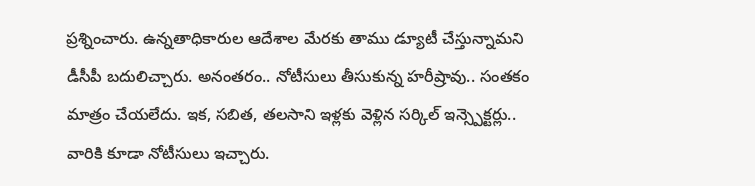ప్రశ్నించారు. ఉన్నతాధికారుల ఆదేశాల మేరకు తాము డ్యూటీ చేస్తున్నామని డీసీపీ బదులిచ్చారు. అనంతరం.. నోటీసులు తీసుకున్న హరీష్రావు.. సంతకం మాత్రం చేయలేదు. ఇక, సబిత, తలసాని ఇళ్లకు వెళ్లిన సర్కిల్ ఇన్స్పెక్టర్లు.. వారికి కూడా నోటీసులు ఇచ్చారు.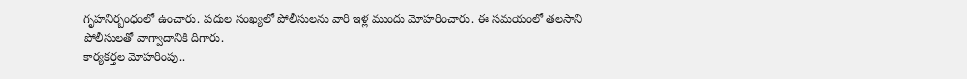గృహనిర్బంధంలో ఉంచారు. పదుల సంఖ్యలో పోలీసులను వారి ఇళ్ల ముందు మోహరించారు. ఈ సమయంలో తలసాని పోలీసులతో వాగ్వాదానికి దిగారు.
కార్యకర్తల మోహరింపు..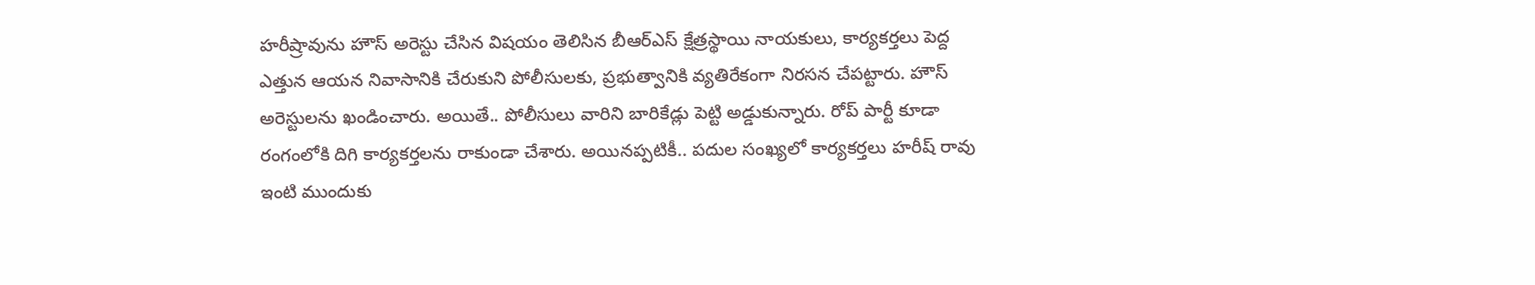హరీష్రావును హౌస్ అరెస్టు చేసిన విషయం తెలిసిన బీఆర్ఎస్ క్షేత్రస్థాయి నాయకులు, కార్యకర్తలు పెద్ద ఎత్తున ఆయన నివాసానికి చేరుకుని పోలీసులకు, ప్రభుత్వానికి వ్యతిరేకంగా నిరసన చేపట్టారు. హౌస్ అరెస్టులను ఖండించారు. అయితే.. పోలీసులు వారిని బారికేడ్లు పెట్టి అడ్డుకున్నారు. రోప్ పార్టీ కూడా రంగంలోకి దిగి కార్యకర్తలను రాకుండా చేశారు. అయినప్పటికీ.. పదుల సంఖ్యలో కార్యకర్తలు హరీష్ రావు ఇంటి ముందుకు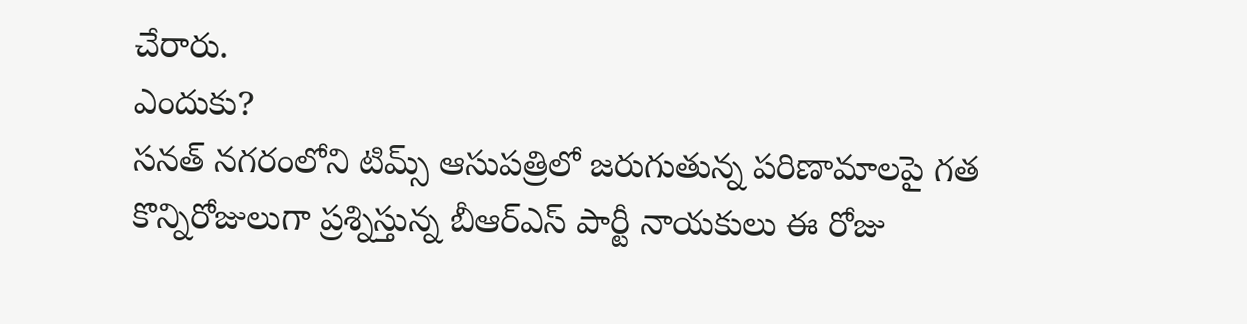చేరారు.
ఎందుకు?
సనత్ నగరంలోని టిమ్స్ ఆసుపత్రిలో జరుగుతున్న పరిణామాలపై గత కొన్నిరోజులుగా ప్రశ్నిస్తున్న బీఆర్ఎస్ పార్టీ నాయకులు ఈ రోజు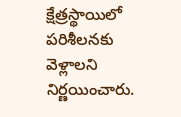క్షేత్రస్థాయిలో పరిశీలనకు వెళ్లాలని నిర్ణయించారు.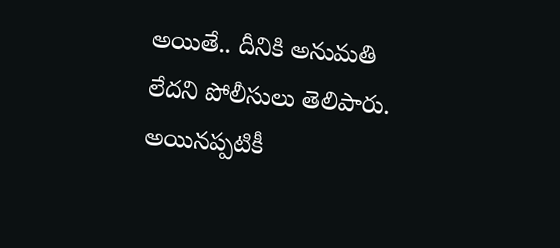అయితే.. దీనికి అనుమతి లేదని పోలీసులు తెలిపారు. అయినప్పటికీ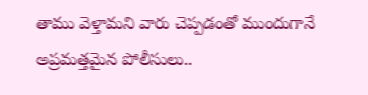తాము వెళ్తామని వారు చెప్పడంతో ముందుగానే అప్రమత్తమైన పోలీసులు..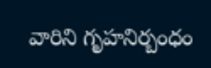వారిని గృహనిర్బంధం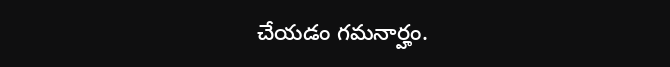చేయడం గమనార్హం.